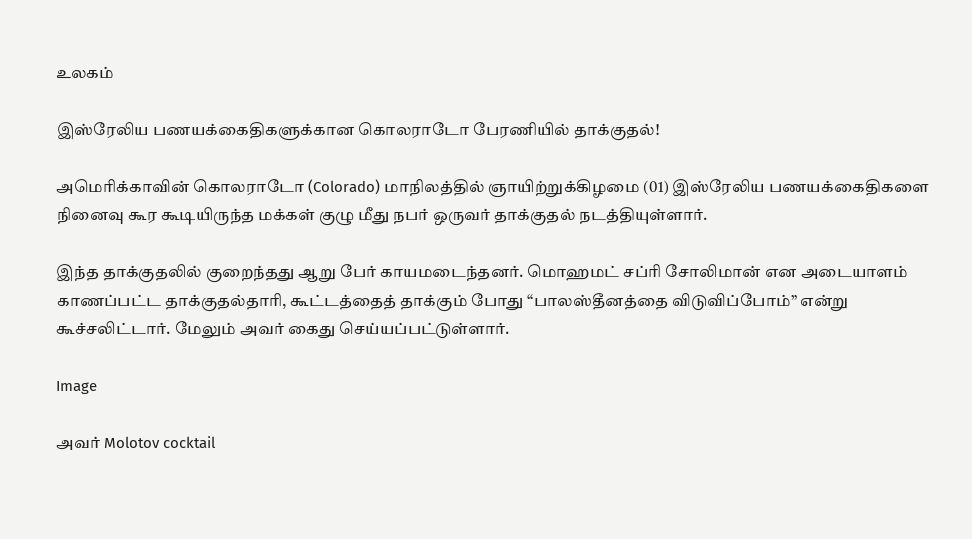உலகம்

இஸ்ரேலிய பணயக்கைதிகளுக்கான கொலராடோ பேரணியில் தாக்குதல்!

அமெரிக்காவின் கொலராடோ (Colorado) மாநிலத்தில் ஞாயிற்றுக்கிழமை (01) இஸ்ரேலிய பணயக்கைதிகளை நினைவு கூர கூடியிருந்த மக்கள் குழு மீது நபர் ஒருவர் தாக்குதல் நடத்தியுள்ளார்.

இந்த தாக்குதலில் குறைந்தது ஆறு பேர் காயமடைந்தனர். மொஹமட் சப்ரி சோலிமான் என அடையாளம் காணப்பட்ட தாக்குதல்தாரி, கூட்டத்தைத் தாக்கும் போது “பாலஸ்தீனத்தை விடுவிப்போம்” என்று கூச்சலிட்டார். மேலும் அவர் கைது செய்யப்பட்டுள்ளார்.

Image

அவர் Molotov cocktail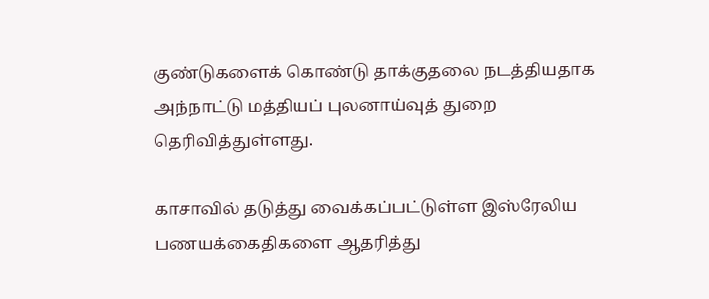குண்டுகளைக் கொண்டு தாக்குதலை நடத்தியதாக அந்நாட்டு மத்தியப் புலனாய்வுத் துறை தெரிவித்துள்ளது.

காசாவில் தடுத்து வைக்கப்பட்டுள்ள இஸ்ரேலிய பணயக்கைதிகளை ஆதரித்து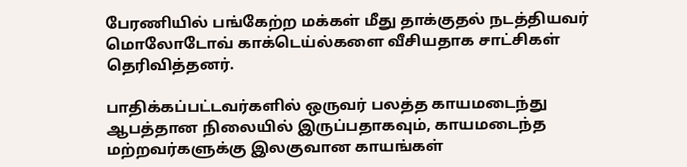பேரணியில் பங்கேற்ற மக்கள் மீது தாக்குதல் நடத்தியவர் மொலோடோவ் காக்டெய்ல்களை வீசியதாக சாட்சிகள் தெரிவித்தனர்.

பாதிக்கப்பட்டவர்களில் ஒருவர் பலத்த காயமடைந்து ஆபத்தான நிலையில் இருப்பதாகவும், காயமடைந்த மற்றவர்களுக்கு இலகுவான காயங்கள்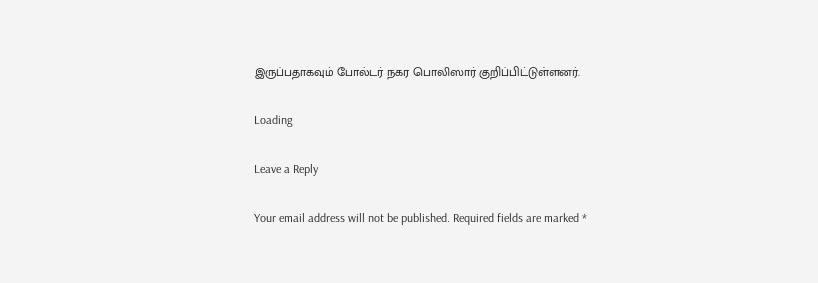இருப்பதாகவும் போல்டர் நகர பொலிஸார் குறிப்பிட்டுள்ளனர்.

Loading

Leave a Reply

Your email address will not be published. Required fields are marked *